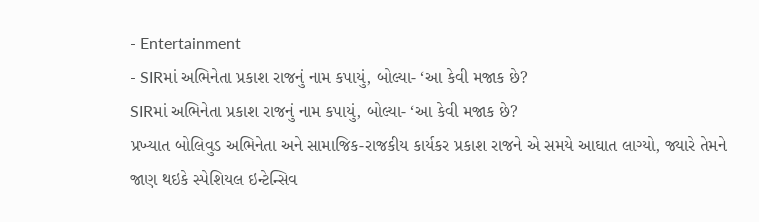- Entertainment
- SIRમાં અભિનેતા પ્રકાશ રાજનું નામ કપાયું, બોલ્યા- ‘આ કેવી મજાક છે?
SIRમાં અભિનેતા પ્રકાશ રાજનું નામ કપાયું, બોલ્યા- ‘આ કેવી મજાક છે?
પ્રખ્યાત બોલિવુડ અભિનેતા અને સામાજિક-રાજકીય કાર્યકર પ્રકાશ રાજને એ સમયે આઘાત લાગ્યો, જ્યારે તેમને જાણ થઇકે સ્પેશિયલ ઇન્ટેન્સિવ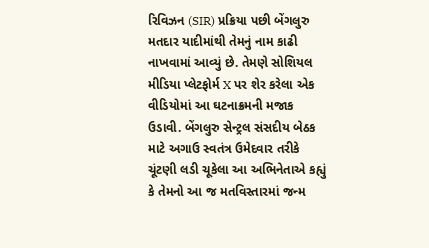રિવિઝન (SIR) પ્રક્રિયા પછી બેંગલુરુ મતદાર યાદીમાંથી તેમનું નામ કાઢી નાખવામાં આવ્યું છે. તેમણે સોશિયલ મીડિયા પ્લેટફોર્મ X પર શેર કરેલા એક વીડિયોમાં આ ઘટનાક્રમની મજાક ઉડાવી. બેંગલુરુ સેન્ટ્રલ સંસદીય બેઠક માટે અગાઉ સ્વતંત્ર ઉમેદવાર તરીકે ચૂંટણી લડી ચૂકેલા આ અભિનેતાએ કહ્યું કે તેમનો આ જ મતવિસ્તારમાં જન્મ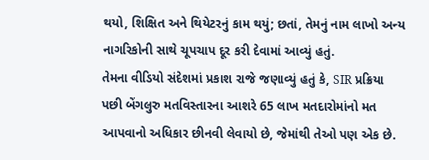થયો, શિક્ષિત અને થિયેટરનું કામ થયું; છતાં, તેમનું નામ લાખો અન્ય નાગરિકોની સાથે ચૂપચાપ દૂર કરી દેવામાં આવ્યું હતું.
તેમના વીડિયો સંદેશમાં પ્રકાશ રાજે જણાવ્યું હતું કે, SIR પ્રક્રિયા પછી બેંગલુરુ મતવિસ્તારના આશરે 65 લાખ મતદારોમાંનો મત આપવાનો અધિકાર છીનવી લેવાયો છે, જેમાંથી તેઓ પણ એક છે.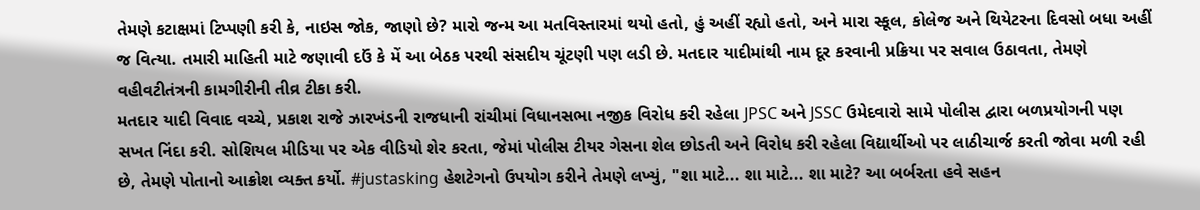તેમણે કટાક્ષમાં ટિપ્પણી કરી કે, નાઇસ જોક, જાણો છે? મારો જન્મ આ મતવિસ્તારમાં થયો હતો, હું અહીં રહ્યો હતો, અને મારા સ્કૂલ, કોલેજ અને થિયેટરના દિવસો બધા અહીં જ વિત્યા. તમારી માહિતી માટે જણાવી દઉં કે મેં આ બેઠક પરથી સંસદીય ચૂંટણી પણ લડી છે. મતદાર યાદીમાંથી નામ દૂર કરવાની પ્રક્રિયા પર સવાલ ઉઠાવતા, તેમણે વહીવટીતંત્રની કામગીરીની તીવ્ર ટીકા કરી.
મતદાર યાદી વિવાદ વચ્ચે, પ્રકાશ રાજે ઝારખંડની રાજધાની રાંચીમાં વિધાનસભા નજીક વિરોધ કરી રહેલા JPSC અને JSSC ઉમેદવારો સામે પોલીસ દ્વારા બળપ્રયોગની પણ સખત નિંદા કરી. સોશિયલ મીડિયા પર એક વીડિયો શેર કરતા, જેમાં પોલીસ ટીયર ગેસના શેલ છોડતી અને વિરોધ કરી રહેલા વિદ્યાર્થીઓ પર લાઠીચાર્જ કરતી જોવા મળી રહી છે, તેમણે પોતાનો આક્રોશ વ્યક્ત કર્યો. #justasking હેશટેગનો ઉપયોગ કરીને તેમણે લખ્યું, "શા માટે... શા માટે... શા માટે? આ બર્બરતા હવે સહન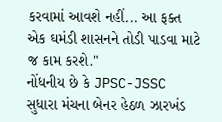કરવામાં આવશે નહીં... આ ફક્ત એક ઘમંડી શાસનને તોડી પાડવા માટે જ કામ કરશે."
નોંધનીય છે કે JPSC-JSSC સુધારા મંચના બેનર હેઠળ ઝારખંડ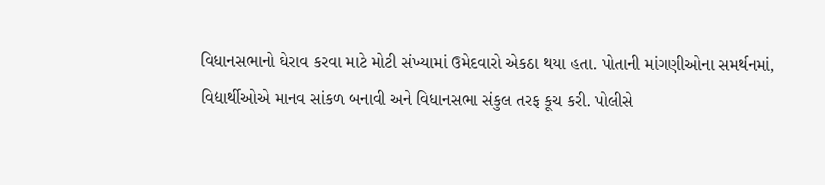વિધાનસભાનો ઘેરાવ કરવા માટે મોટી સંખ્યામાં ઉમેદવારો એકઠા થયા હતા. પોતાની માંગણીઓના સમર્થનમાં, વિદ્યાર્થીઓએ માનવ સાંકળ બનાવી અને વિધાનસભા સંકુલ તરફ કૂચ કરી. પોલીસે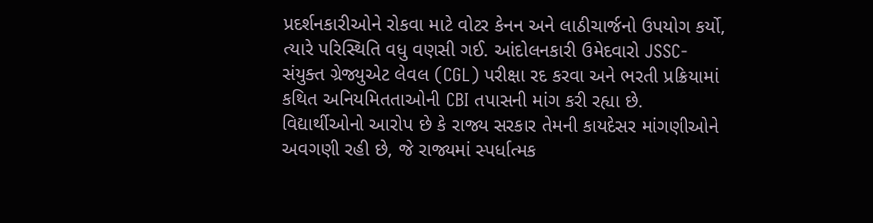પ્રદર્શનકારીઓને રોકવા માટે વોટર કેનન અને લાઠીચાર્જનો ઉપયોગ કર્યો, ત્યારે પરિસ્થિતિ વધુ વણસી ગઈ. આંદોલનકારી ઉમેદવારો JSSC-સંયુક્ત ગ્રેજ્યુએટ લેવલ (CGL) પરીક્ષા રદ કરવા અને ભરતી પ્રક્રિયામાં કથિત અનિયમિતતાઓની CBI તપાસની માંગ કરી રહ્યા છે. વિદ્યાર્થીઓનો આરોપ છે કે રાજ્ય સરકાર તેમની કાયદેસર માંગણીઓને અવગણી રહી છે, જે રાજ્યમાં સ્પર્ધાત્મક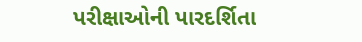પરીક્ષાઓની પારદર્શિતા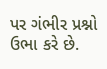પર ગંભીર પ્રશ્નો ઉભા કરે છે.